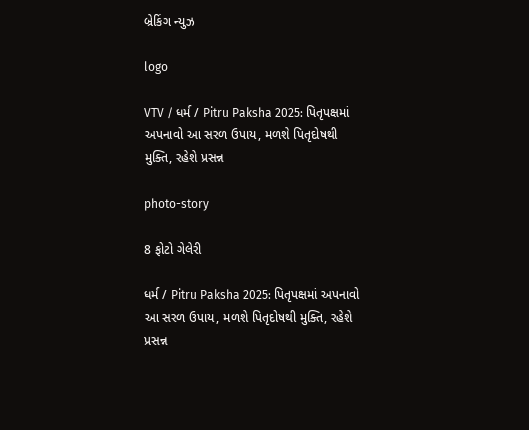બ્રેકિંગ ન્યુઝ

logo

VTV / ધર્મ / Pitru Paksha 2025: પિતૃપક્ષમાં અપનાવો આ સરળ ઉપાય, મળશે પિતૃદોષથી મુક્તિ, રહેશે પ્રસન્ન

photo-story

8 ફોટો ગેલેરી

ધર્મ / Pitru Paksha 2025: પિતૃપક્ષમાં અપનાવો આ સરળ ઉપાય, મળશે પિતૃદોષથી મુક્તિ, રહેશે પ્રસન્ન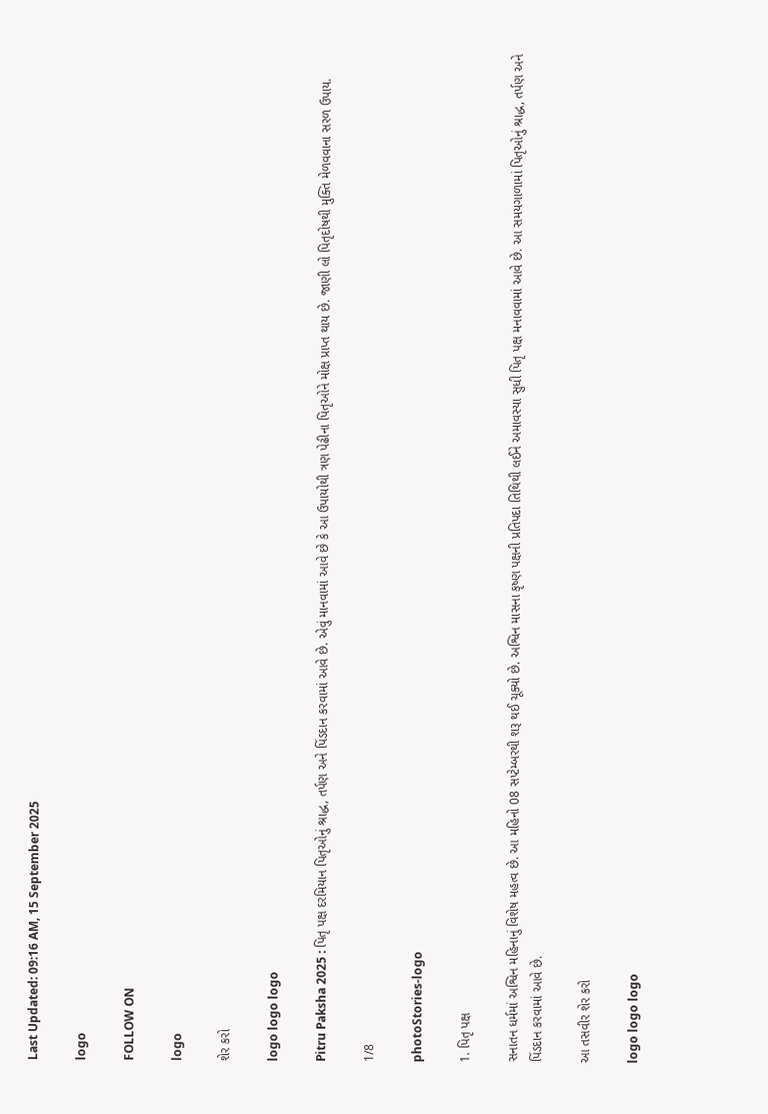Last Updated: 09:16 AM, 15 September 2025

logo

FOLLOW ON

logo

શેર કરો

logo logo logo

Pitru Paksha 2025 : પિતૃ પક્ષ દરમિયાન પિતૃઓનું શ્રાદ્ધ, તર્પણ અને પિંડદાન કરવામાં આવે છે. એવું માનવામાં આવે છે કે આ ઉપાયોથી ત્રણ પેઢીના પિતૃઓને મોક્ષ પ્રાપ્ત થાય છે. જાણી લો પિતૃદોષથી મુક્તિ મેળવવાના સરળ ઉપાય.

1/8

photoStories-logo

1. પિતૃ પક્ષ

સનાતન ધર્મમાં અશ્વિન મહિનાનું વિશેષ મહત્વ છે. આ મહિનો 08 સપ્ટેમ્બરથી શરૂ થઈ ચૂક્યો છે. અશ્વિન માસના કૃષ્ણ પક્ષની પ્રતિપદા તિથિથી લઈને અમાવસ્યા સુધી પિતૃ પક્ષ મનાવવામાં આવે છે. આ સમયગાળામાં પિતૃઓનું શ્રાદ્ધ, તર્પણ અને પિંડદાન કરવામાં આવે છે.

આ તસવીર શેર કરો

logo logo logo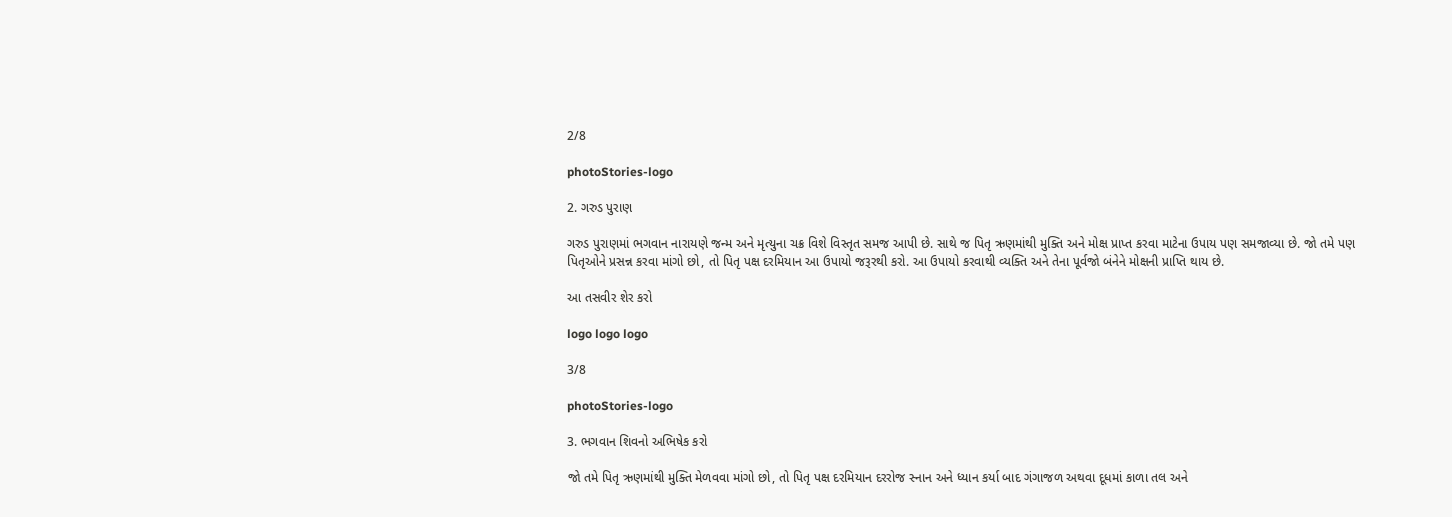2/8

photoStories-logo

2. ગરુડ પુરાણ

ગરુડ પુરાણમાં ભગવાન નારાયણે જન્મ અને મૃત્યુના ચક્ર વિશે વિસ્તૃત સમજ આપી છે. સાથે જ પિતૃ ઋણમાંથી મુક્તિ અને મોક્ષ પ્રાપ્ત કરવા માટેના ઉપાય પણ સમજાવ્યા છે. જો તમે પણ પિતૃઓને પ્રસન્ન કરવા માંગો છો, તો પિતૃ પક્ષ દરમિયાન આ ઉપાયો જરૂરથી કરો. આ ઉપાયો કરવાથી વ્યક્તિ અને તેના પૂર્વજો બંનેને મોક્ષની પ્રાપ્તિ થાય છે.

આ તસવીર શેર કરો

logo logo logo

3/8

photoStories-logo

3. ભગવાન શિવનો અભિષેક કરો

જો તમે પિતૃ ઋણમાંથી મુક્તિ મેળવવા માંગો છો, તો પિતૃ પક્ષ દરમિયાન દરરોજ સ્નાન અને ધ્યાન કર્યા બાદ ગંગાજળ અથવા દૂધમાં કાળા તલ અને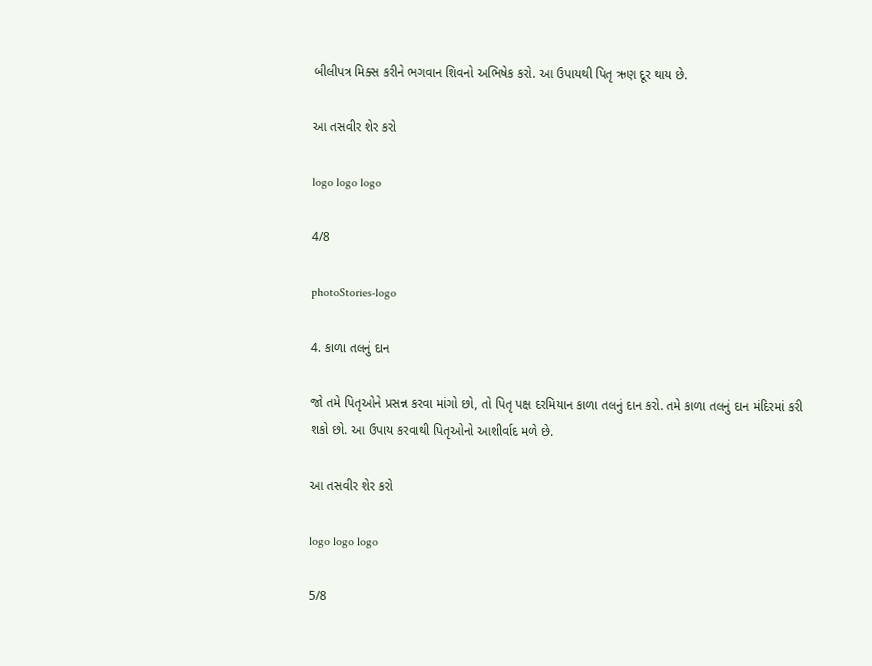બીલીપત્ર મિક્સ કરીને ભગવાન શિવનો અભિષેક કરો. આ ઉપાયથી પિતૃ ઋણ દૂર થાય છે.

આ તસવીર શેર કરો

logo logo logo

4/8

photoStories-logo

4. કાળા તલનું દાન

જો તમે પિતૃઓને પ્રસન્ન કરવા માંગો છો, તો પિતૃ પક્ષ દરમિયાન કાળા તલનું દાન કરો. તમે કાળા તલનું દાન મંદિરમાં કરી શકો છો. આ ઉપાય કરવાથી પિતૃઓનો આશીર્વાદ મળે છે.

આ તસવીર શેર કરો

logo logo logo

5/8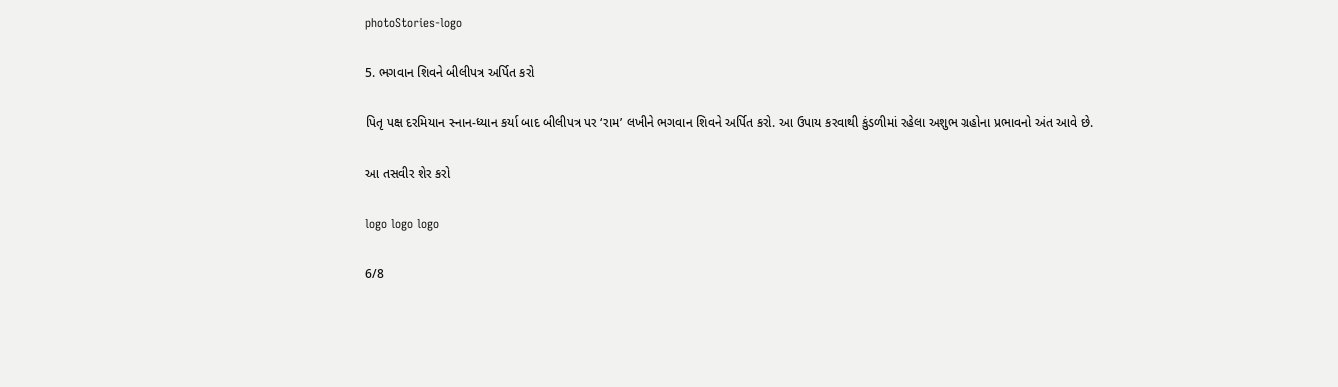photoStories-logo

5. ભગવાન શિવને બીલીપત્ર અર્પિત કરો

પિતૃ પક્ષ દરમિયાન સ્નાન-ધ્યાન કર્યા બાદ બીલીપત્ર પર ‘રામ’ લખીને ભગવાન શિવને અર્પિત કરો. આ ઉપાય કરવાથી કુંડળીમાં રહેલા અશુભ ગ્રહોના પ્રભાવનો અંત આવે છે.

આ તસવીર શેર કરો

logo logo logo

6/8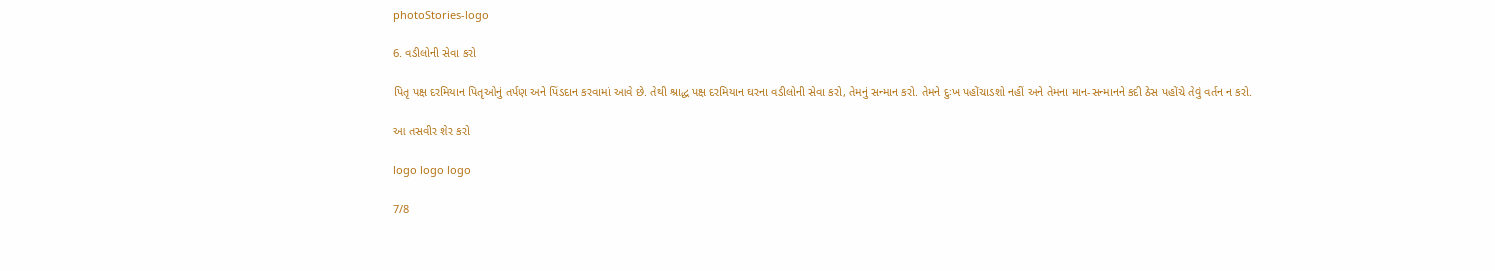photoStories-logo

6. વડીલોની સેવા કરો

પિતૃ પક્ષ દરમિયાન પિતૃઓનું તર્પણ અને પિંડદાન કરવામાં આવે છે. તેથી શ્રાદ્ધ પક્ષ દરમિયાન ઘરના વડીલોની સેવા કરો, તેમનું સન્માન કરો. તેમને દુઃખ પહોંચાડશો નહીં અને તેમના માન-સન્માનને કદી ઠેસ પહોંચે તેવું વર્તન ન કરો.

આ તસવીર શેર કરો

logo logo logo

7/8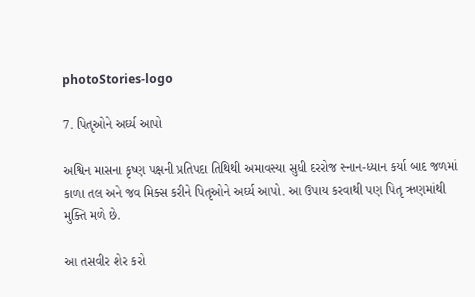photoStories-logo

7. પિતૃઓને અર્ઘ્ય આપો

અશ્વિન માસના કૃષ્ણ પક્ષની પ્રતિપદા તિથિથી અમાવસ્યા સુધી દરરોજ સ્નાન-ધ્યાન કર્યા બાદ જળમાં કાળા તલ અને જવ મિક્સ કરીને પિતૃઓને અર્ઘ્ય આપો. આ ઉપાય કરવાથી પણ પિતૃ ઋણમાંથી મુક્તિ મળે છે.

આ તસવીર શેર કરો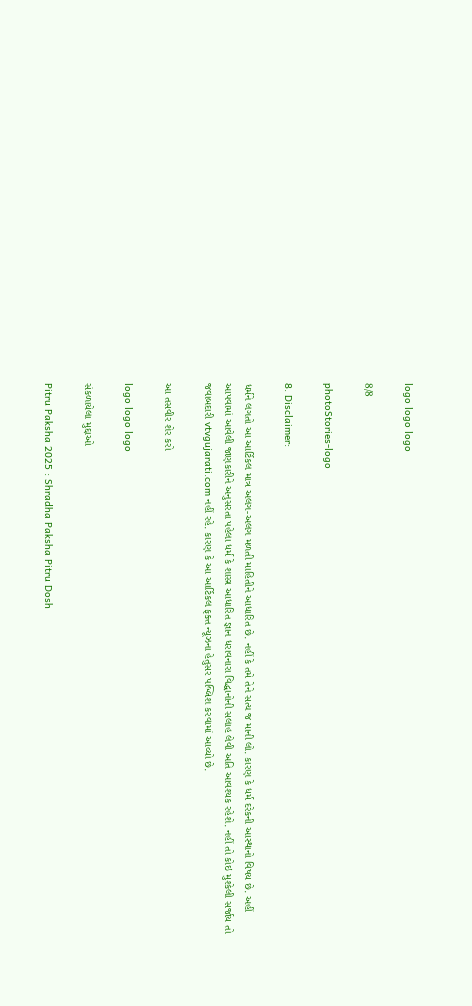logo logo logo

8/8

photoStories-logo

8. Disclaimer:

ધર્મને લગતો આ આર્ટિકલ માત્ર અલગ-અલગ મળતી માહિતીને આધારિત છે. નહીં કે તમે તેને સત્ય જ માની લો. કારણ કે ધર્મ દરેકની આસ્થાનો વિષય છે. અહીં આપવામાં આવેલી જાણકારીને અનુસરતા પહેલા ધર્મ કે શાસ્ત્ર આધારિત જ્ઞાન ધરાવનારા વિદ્ધાનોની સલાહ લેવી અતિ આવશ્યક રહેશે. નહીં તો કોઇ મુશ્કેલી સર્જાય તો જવાબદારી vtvgujarati.com નહીં રહે. કારણ કે આ આર્ટિકલ ફક્ત ન્યૂઝના હેતુસર પબ્લિશ કરવામાં આવ્યો છે.

આ તસવીર શેર કરો

logo logo logo

સંકળાયેલા મુદ્દાઓ

Pitru Paksha 2025 : Shradha Paksha Pitru Dosh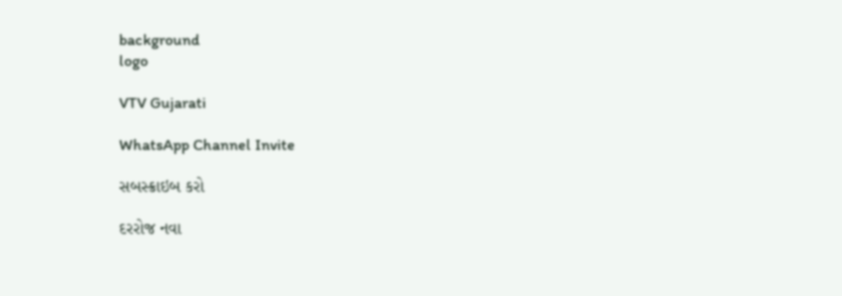background
logo

VTV Gujarati

WhatsApp Channel Invite

સબસ્ક્રાઇબ કરો

દરરોજ નવા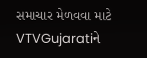સમાચાર મેળવવા માટે VTVGujaratiને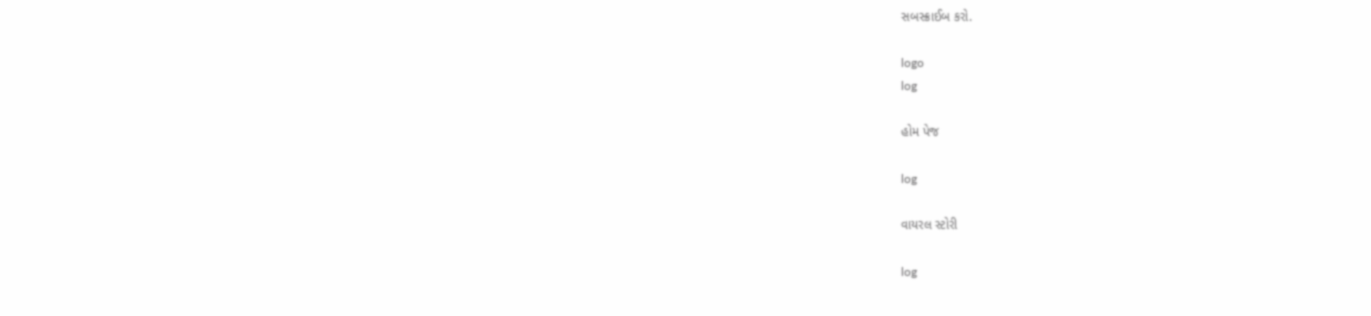સબસ્ક્રાઈબ કરો.

logo
log

હોમ પેજ

log

વાયરલ સ્ટોરી

log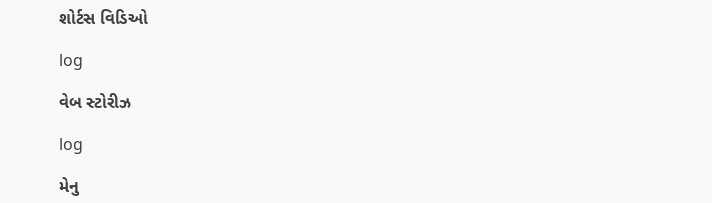શોર્ટસ વિડિઓ

log

વેબ સ્ટોરીઝ

log

મેનુ